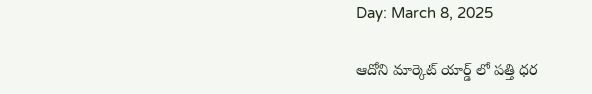Day: March 8, 2025

ఆదోని మార్కెట్ యార్డ్ లో పత్తి ధర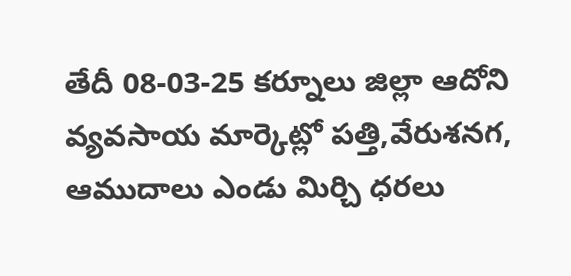తేదీ 08-03-25 కర్నూలు జిల్లా ఆదోని వ్యవసాయ మార్కెట్లో పత్తి,వేరుశనగ, ఆముదాలు ఎండు మిర్చి ధరలు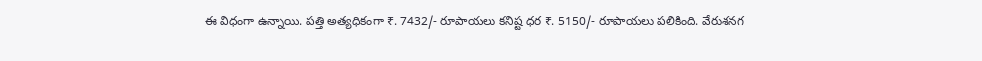ఈ విధంగా ఉన్నాయి. పత్తి అత్యధికంగా ₹. 7432/- రూపాయలు కనిష్ట ధర ₹. 5150/- రూపాయలు పలికింది. వేరుశనగ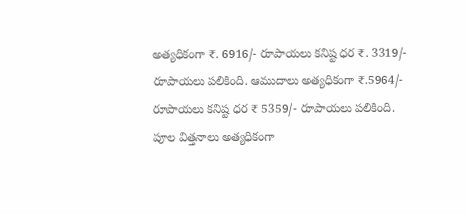అత్యధికంగా ₹. 6916/- రూపాయలు కనిష్ట ధర ₹. 3319/- రూపాయలు పలికింది. ఆముదాలు అత్యధికంగా ₹.5964/- రూపాయలు కనిష్ట ధర ₹ 5359/- రూపాయలు పలికింది. పూల విత్తనాలు అత్యధికంగా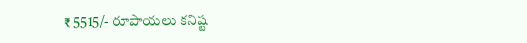₹ 5515/- రూపాయలు కనిష్ట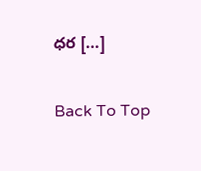ధర […]

Back To Top